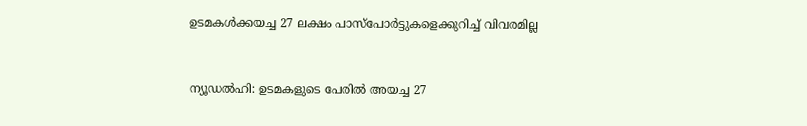ഉടമകള്‍ക്കയച്ച 27 ലക്ഷം പാസ്പോര്‍ട്ടുകളെക്കുറിച്ച് വിവരമില്ല


ന്യൂഡല്‍ഹി: ഉടമകളുടെ പേരില്‍ അയച്ച 27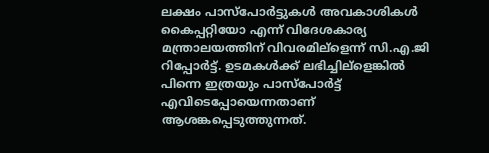ലക്ഷം പാസ്പോര്‍ട്ടുകള്‍ അവകാശികള്‍ കൈപ്പറ്റിയോ എന്ന് വിദേശകാര്യ മന്ത്രാലയത്തിന് വിവരമില്ളെന്ന് സി.എ.ജി റിപ്പോര്‍ട്ട്. ഉടമകള്‍ക്ക് ലഭിച്ചില്ളെങ്കില്‍ പിന്നെ ഇത്രയും പാസ്പോര്‍ട്ട് എവിടെപ്പോയെന്നതാണ് ആശങ്കപ്പെടുത്തുന്നത്.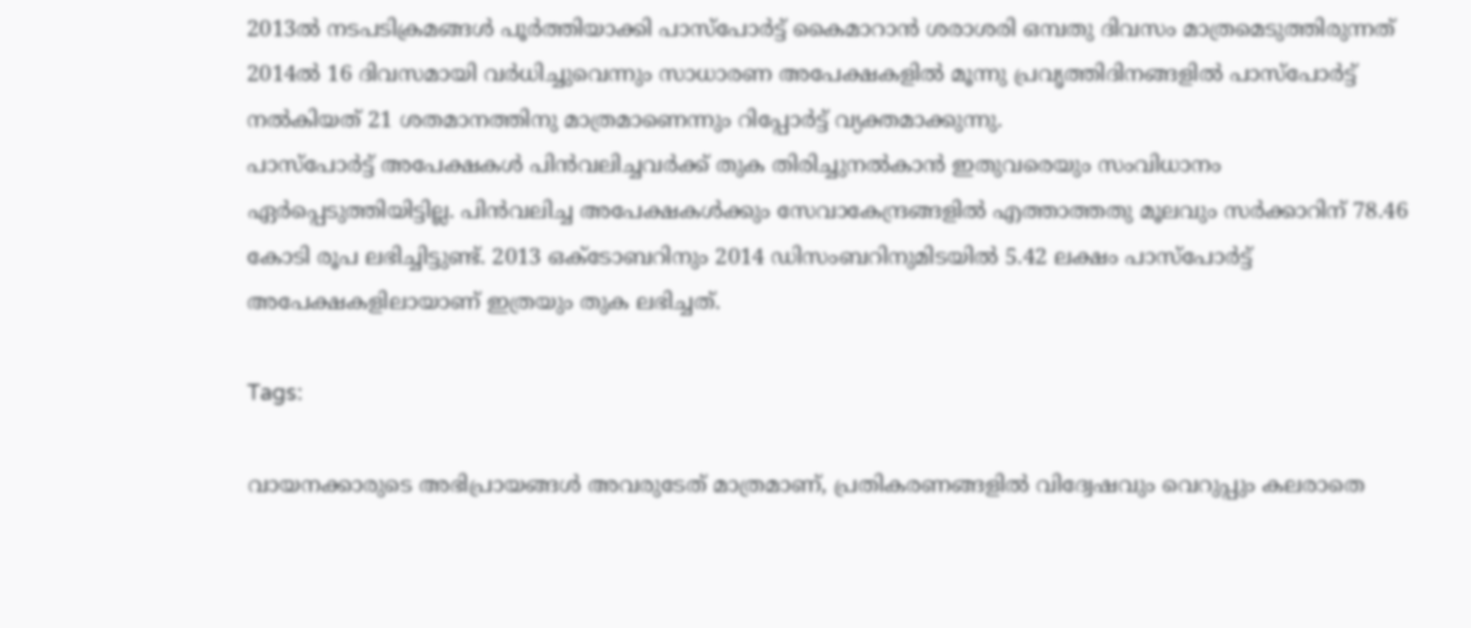2013ല്‍ നടപടിക്രമങ്ങള്‍ പൂര്‍ത്തിയാക്കി പാസ്പോര്‍ട്ട് കൈമാറാന്‍ ശരാശരി ഒമ്പതു ദിവസം മാത്രമെടുത്തിരുന്നത് 2014ല്‍ 16 ദിവസമായി വര്‍ധിച്ചുവെന്നും സാധാരണ അപേക്ഷകളില്‍ മൂന്നു പ്രവൃത്തിദിനങ്ങളില്‍ പാസ്പോര്‍ട്ട് നല്‍കിയത് 21 ശതമാനത്തിനു മാത്രമാണെന്നും റിപ്പോര്‍ട്ട് വ്യക്തമാക്കുന്നു.
പാസ്പോര്‍ട്ട് അപേക്ഷകള്‍ പിന്‍വലിച്ചവര്‍ക്ക് തുക തിരിച്ചുനല്‍കാന്‍ ഇതുവരെയും സംവിധാനം ഏര്‍പ്പെടുത്തിയിട്ടില്ല. പിന്‍വലിച്ച അപേക്ഷകള്‍ക്കും സേവാകേന്ദ്രങ്ങളില്‍ എത്താത്തതു മൂലവും സര്‍ക്കാറിന് 78.46 കോടി രൂപ ലഭിച്ചിട്ടുണ്ട്. 2013 ഒക്ടോബറിനും 2014 ഡിസംബറിനുമിടയില്‍ 5.42 ലക്ഷം പാസ്പോര്‍ട്ട് അപേക്ഷകളിലായാണ് ഇത്രയും തുക ലഭിച്ചത്.

Tags:

വായനക്കാരുടെ അഭിപ്രായങ്ങള്‍ അവരുടേത് മാത്രമാണ്, പ്രതികരണങ്ങളിൽ വിദ്വേഷവും വെറുപ്പും കലരാതെ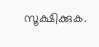സൂക്ഷിക്കുക.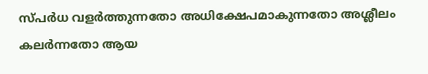സ്പർധ വളർത്തുന്നതോ അധിക്ഷേപമാകുന്നതോ അശ്ലീലം കലർന്നതോ ആയ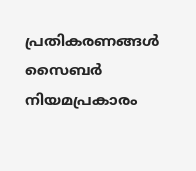പ്രതികരണങ്ങൾ സൈബർ നിയമപ്രകാരം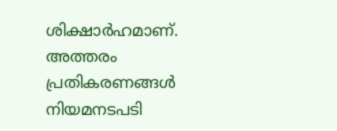ശിക്ഷാർഹമാണ്. അത്തരം പ്രതികരണങ്ങൾ നിയമനടപടി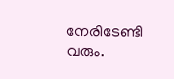നേരിടേണ്ടി വരും.